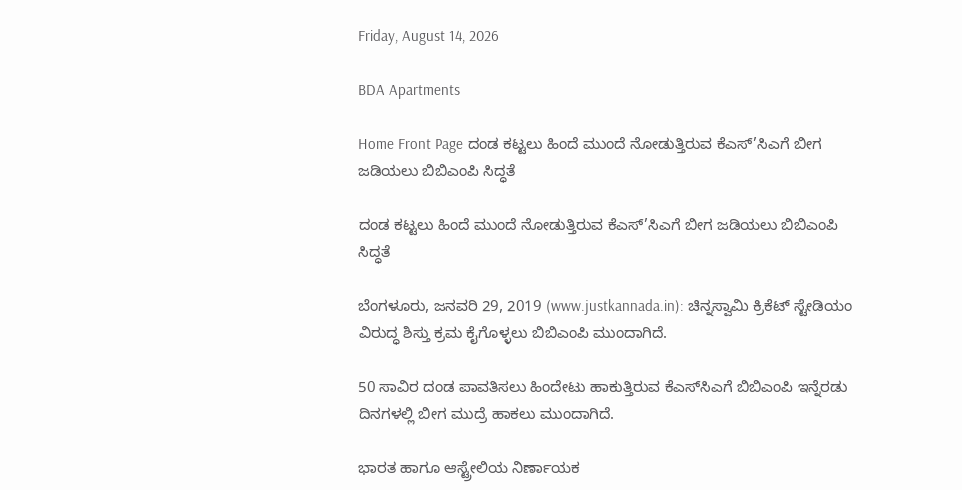Friday, August 14, 2026

BDA Apartments

Home Front Page ದಂಡ ಕಟ್ಟಲು ಹಿಂದೆ ಮುಂದೆ ನೋಡುತ್ತಿರುವ ಕೆಎಸ್’ಸಿಎಗೆ ಬೀಗ ಜಡಿಯಲು ಬಿಬಿಎಂಪಿ ಸಿದ್ಧತೆ

ದಂಡ ಕಟ್ಟಲು ಹಿಂದೆ ಮುಂದೆ ನೋಡುತ್ತಿರುವ ಕೆಎಸ್’ಸಿಎಗೆ ಬೀಗ ಜಡಿಯಲು ಬಿಬಿಎಂಪಿ ಸಿದ್ಧತೆ

ಬೆಂಗಳೂರು, ಜನವರಿ 29, 2019 (www.justkannada.in): ಚಿನ್ನಸ್ವಾಮಿ ಕ್ರಿಕೆಟ್ ಸ್ಟೇಡಿಯಂ ವಿರುದ್ಧ ಶಿಸ್ತು ಕ್ರಮ ಕೈಗೊಳ್ಳಲು ಬಿಬಿಎಂಪಿ ಮುಂದಾಗಿದೆ.

50 ಸಾವಿರ ದಂಡ ಪಾವತಿಸಲು ಹಿಂದೇಟು ಹಾಕುತ್ತಿರುವ ಕೆಎಸ್‍ಸಿಎಗೆ ಬಿಬಿಎಂಪಿ ಇನ್ನೆರಡು ದಿನಗಳಲ್ಲಿ ಬೀಗ ಮುದ್ರೆ ಹಾಕಲು ಮುಂದಾಗಿದೆ.

ಭಾರತ ಹಾಗೂ ಆಸ್ಟ್ರೇಲಿಯ ನಿರ್ಣಾಯಕ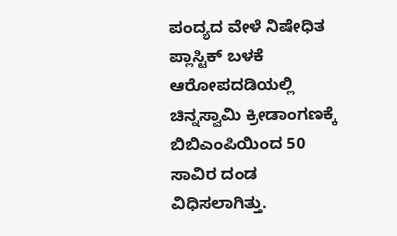ಪಂದ್ಯದ ವೇಳೆ ನಿಷೇಧಿತ ಪ್ಲಾಸ್ಟಿಕ್ ಬಳಕೆ ಆರೋಪದಡಿಯಲ್ಲಿ ಚಿನ್ನಸ್ವಾಮಿ ಕ್ರೀಡಾಂಗಣಕ್ಕೆ ಬಿಬಿಎಂಪಿಯಿಂದ 50 ಸಾವಿರ ದಂಡ ವಿಧಿಸಲಾಗಿತ್ತು.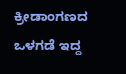ಕ್ರೀಡಾಂಗಣದ ಒಳಗಡೆ ಇದ್ದ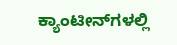ಕ್ಯಾಂಟೀನ್‍ಗಳಲ್ಲಿ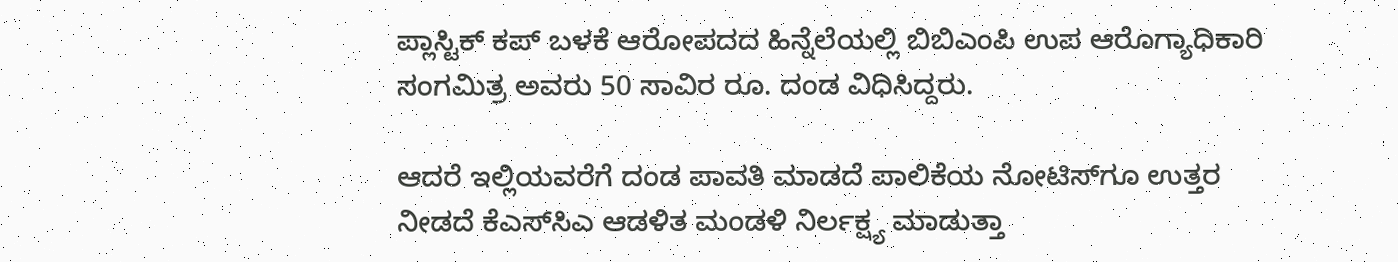ಪ್ಲಾಸ್ಟಿಕ್ ಕಪ್ ಬಳಕೆ ಆರೋಪದದ ಹಿನ್ನೆಲೆಯಲ್ಲಿ ಬಿಬಿಎಂಪಿ ಉಪ ಆರೊಗ್ಯಾಧಿಕಾರಿ ಸಂಗಮಿತ್ರ ಅವರು 50 ಸಾವಿರ ರೂ. ದಂಡ ವಿಧಿಸಿದ್ದರು.

ಆದರೆ ಇಲ್ಲಿಯವರೆಗೆ ದಂಡ ಪಾವತಿ ಮಾಡದೆ ಪಾಲಿಕೆಯ ನೋಟಿಸ್‍ಗೂ ಉತ್ತರ ನೀಡದೆ ಕೆಎಸ್‍ಸಿಎ ಆಡಳಿತ ಮಂಡಳಿ ನಿರ್ಲಕ್ಷ್ಯ ಮಾಡುತ್ತಾ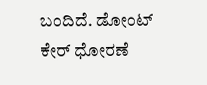ಬಂದಿದೆ. ಡೋಂಟ್ ಕೇರ್ ಧೋರಣೆ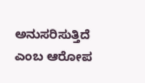ಅನುಸರಿಸುತ್ತಿದೆ ಎಂಬ ಆರೋಪ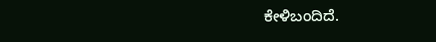ಕೇಳಿಬಂದಿದೆ.